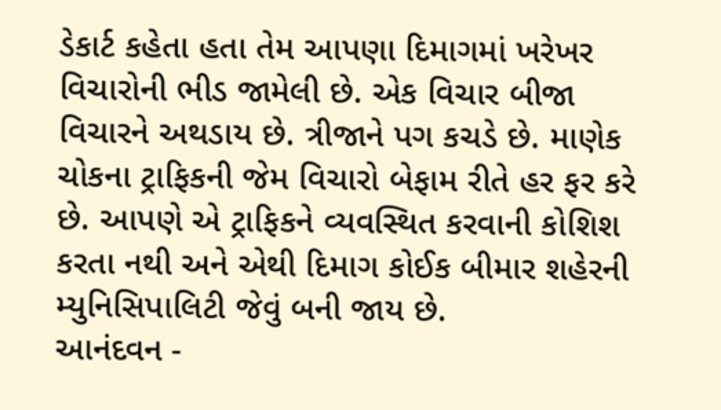ડેકાર્ટ કહેતા હતા તેમ આપણા દિમાગમાં ખરેખર વિચારોની ભીડ જામેલી છે. એક વિચાર બીજા વિચારને અથડાય છે. ત્રીજાને પગ કચડે છે. માણેક ચોકના ટ્રાફિકની જેમ વિચારો બેફામ રીતે હર ફર કરે છે. આપણે એ ટ્રાફિકને વ્યવસ્થિત કરવાની કોશિશ કરતા નથી અને એથી દિમાગ કોઈક બીમાર શહેરની મ્યુનિસિપાલિટી જેવું બની જાય છે.
આનંદવન -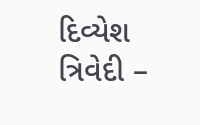દિવ્યેશ ત્રિવેદી –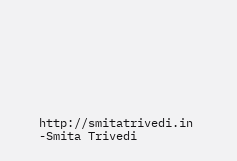http://smitatrivedi.in
-Smita Trivedi